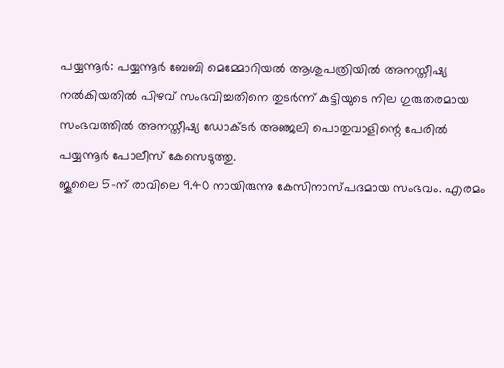പയ്യന്നൂർ: പയ്യന്നൂർ ബേബി മെമ്മോറിയൽ ആശുപത്രിയിൽ അനസ്തീഷ്യ നൽകിയതിൽ പിഴവ് സംഭവിച്ചതിനെ തുടർന്ന് കുട്ടിയുടെ നില ഗുരുതരമായ സംഭവത്തിൽ അനസ്തീഷ്യ ഡോക്ടർ അഞ്ജലി പൊതുവാളിന്റെ പേരിൽ പയ്യന്നൂർ പോലീസ് കേസെടുത്തു.
ജൂലൈ 5-ന് രാവിലെ 9.40 നായിരുന്നു കേസിനാസ്പദമായ സംഭവം. എരമം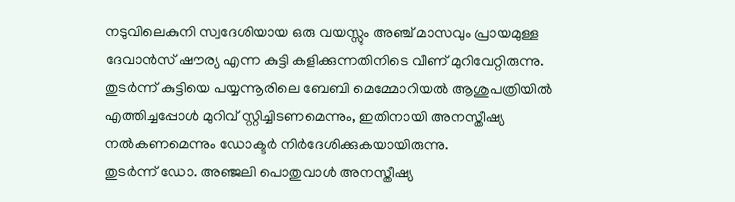നടുവിലെകുനി സ്വദേശിയായ ഒരു വയസ്സും അഞ്ച് മാസവും പ്രായമുള്ള ദേവാൻസ് ഷൗര്യ എന്ന കുട്ടി കളിക്കുന്നതിനിടെ വീണ് മുറിവേറ്റിരുന്നു. തുടർന്ന് കുട്ടിയെ പയ്യന്നൂരിലെ ബേബി മെമ്മോറിയൽ ആശുപത്രിയിൽ എത്തിച്ചപ്പോൾ മുറിവ് സ്റ്റിച്ചിടണമെന്നും, ഇതിനായി അനസ്തീഷ്യ നൽകണമെന്നും ഡോക്ടർ നിർദേശിക്കുകയായിരുന്നു.
തുടർന്ന് ഡോ. അഞ്ജലി പൊതുവാൾ അനസ്തീഷ്യ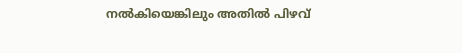നൽകിയെങ്കിലും അതിൽ പിഴവ്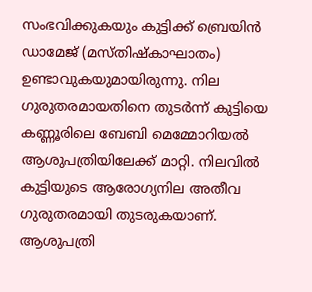സംഭവിക്കുകയും കുട്ടിക്ക് ബ്രെയിൻ ഡാമേജ് (മസ്തിഷ്കാഘാതം) ഉണ്ടാവുകയുമായിരുന്നു. നില ഗുരുതരമായതിനെ തുടർന്ന് കുട്ടിയെ കണ്ണൂരിലെ ബേബി മെമ്മോറിയൽ ആശുപത്രിയിലേക്ക് മാറ്റി. നിലവിൽ കുട്ടിയുടെ ആരോഗ്യനില അതീവ ഗുരുതരമായി തുടരുകയാണ്.
ആശുപത്രി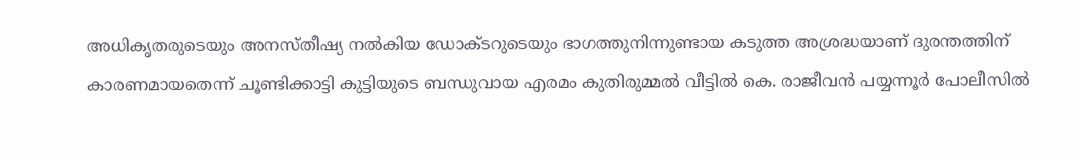അധികൃതരുടെയും അനസ്തീഷ്യ നൽകിയ ഡോക്ടറുടെയും ഭാഗത്തുനിന്നുണ്ടായ കടുത്ത അശ്രദ്ധയാണ് ദുരന്തത്തിന് കാരണമായതെന്ന് ചൂണ്ടിക്കാട്ടി കുട്ടിയുടെ ബന്ധുവായ എരമം കുതിരുമ്മൽ വീട്ടിൽ കെ. രാജീവൻ പയ്യന്നൂർ പോലീസിൽ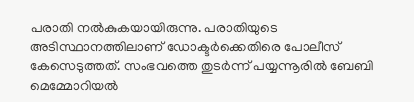പരാതി നൽകുകയായിരുന്നു. പരാതിയുടെ അടിസ്ഥാനത്തിലാണ് ഡോക്ടർക്കെതിരെ പോലീസ് കേസെടുത്തത്. സംഭവത്തെ തുടർന്ന് പയ്യന്നൂരിൽ ബേബി മെമ്മോറിയൽ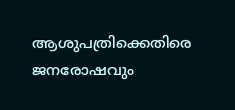ആശുപത്രിക്കെതിരെ ജനരോഷവും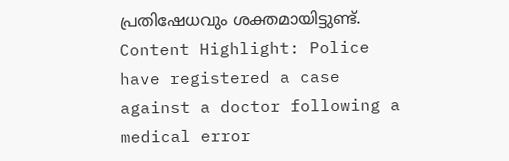പ്രതിഷേധവും ശക്തമായിട്ടുണ്ട്.
Content Highlight: Police have registered a case against a doctor following a medical error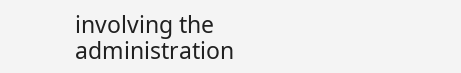involving the administration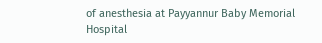of anesthesia at Payyannur Baby Memorial Hospital